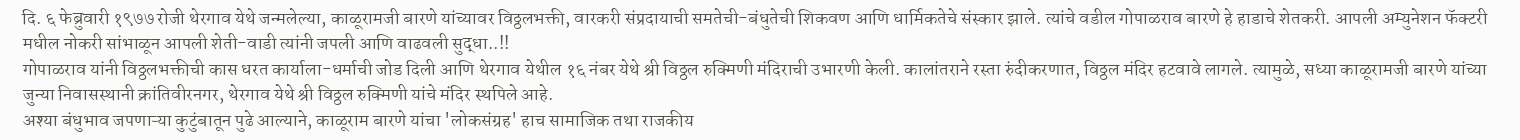दि. ६ फेब्रुवारी १९७७ रोजी थेरगाव येथे जन्मलेल्या, काळूरामजी बारणे यांच्यावर विठ्ठलभक्ती, वारकरी संप्रदायाची समतेची-बंधुतेची शिकवण आणि धार्मिकतेचे संस्कार झाले. त्यांचे वडील गोपाळराव बारणे हे हाडाचे शेतकरी. आपली अम्युनेशन फॅक्टरी मधील नोकरी सांभाळून आपली शेती-वाडी त्यांनी जपली आणि वाढवली सुद्धा..!!
गोपाळराव यांनी विठ्ठलभक्तीची कास धरत कार्याला-धर्माची जोड दिली आणि थेरगाव येथील १६ नंबर येथे श्री विठ्ठल रुक्मिणी मंदिराची उभारणी केली. कालांतराने रस्ता रुंदीकरणात, विठ्ठल मंदिर हटवावे लागले. त्यामुळे, सध्या काळूरामजी बारणे यांच्या जुन्या निवासस्थानी क्रांतिवीरनगर, थेरगाव येथे श्री विठ्ठल रुक्मिणी यांचे मंदिर स्थपिले आहे.
अश्या बंधुभाव जपणाऱ्या कुटुंबातून पुढे आल्याने, काळूराम बारणे यांचा 'लोकसंग्रह' हाच सामाजिक तथा राजकीय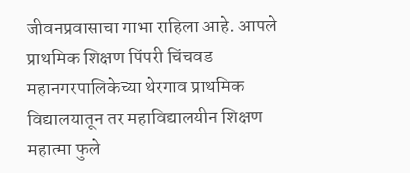जीवनप्रवासाचा गाभा राहिला आहे. आपले प्राथमिक शिक्षण पिंपरी चिंचवड महानगरपालिकेच्या थेरगाव प्राथमिक विद्यालयातून तर महाविद्यालयीन शिक्षण महात्मा फुले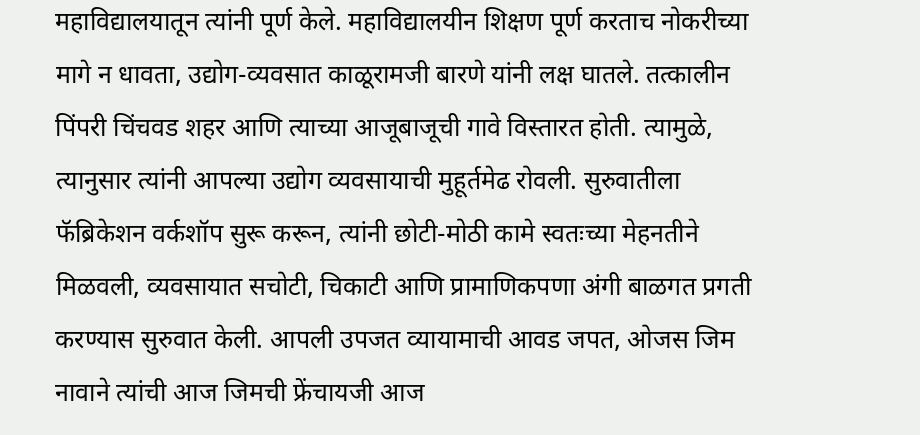महाविद्यालयातून त्यांनी पूर्ण केले. महाविद्यालयीन शिक्षण पूर्ण करताच नोकरीच्या मागे न धावता, उद्योग-व्यवसात काळूरामजी बारणे यांनी लक्ष घातले. तत्कालीन पिंपरी चिंचवड शहर आणि त्याच्या आजूबाजूची गावे विस्तारत होती. त्यामुळे, त्यानुसार त्यांनी आपल्या उद्योग व्यवसायाची मुहूर्तमेढ रोवली. सुरुवातीला फॅब्रिकेशन वर्कशॉप सुरू करून, त्यांनी छोटी-मोठी कामे स्वतःच्या मेहनतीने मिळवली, व्यवसायात सचोटी, चिकाटी आणि प्रामाणिकपणा अंगी बाळगत प्रगती करण्यास सुरुवात केली. आपली उपजत व्यायामाची आवड जपत, ओजस जिम नावाने त्यांची आज जिमची फ्रेंचायजी आज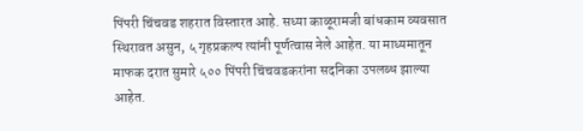पिंपरी चिंचवड शहरात विस्तारत आहे. सध्या काळूरामजी बांधकाम व्यवसात स्थिरावत असुन, ५ गृहप्रकल्प त्यांनी पूर्णत्वास नेले आहेत. या माध्यमातून माफक दरात सुमारे ५०० पिंपरी चिंचवडकरांना सदनिका उपलब्ध झाल्या आहेत.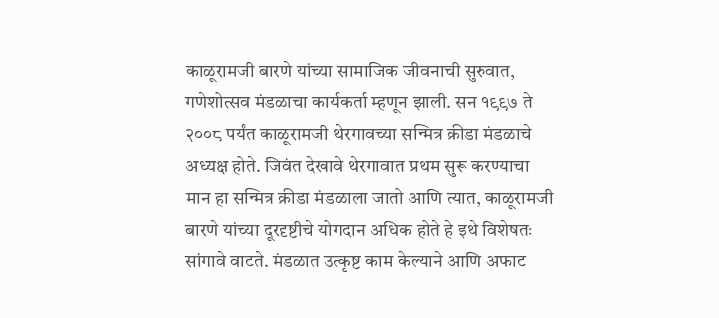काळूरामजी बारणे यांच्या सामाजिक जीवनाची सुरुवात, गणेशोत्सव मंडळाचा कार्यकर्ता म्हणून झाली. सन १९९७ ते २००८ पर्यंत काळूरामजी थेरगावच्या सन्मित्र क्रीडा मंडळाचे अध्यक्ष होते. जिवंत देखावे थेरगावात प्रथम सुरू करण्याचा मान हा सन्मित्र क्रीडा मंडळाला जातो आणि त्यात, काळूरामजी बारणे यांच्या दूरदृष्टीचे योगदान अधिक होते हे इथे विशेषतः सांगावे वाटते. मंडळात उत्कृष्ट काम केल्याने आणि अफाट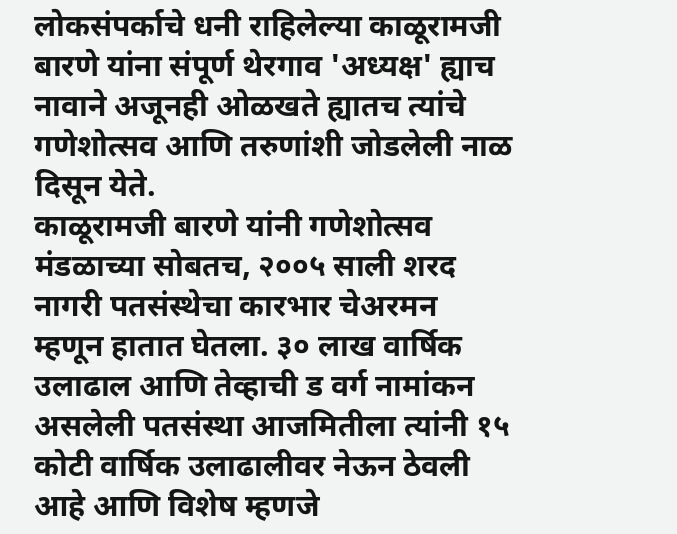लोकसंपर्काचे धनी राहिलेल्या काळूरामजी बारणे यांना संपूर्ण थेरगाव 'अध्यक्ष' ह्याच नावाने अजूनही ओळखते ह्यातच त्यांचे गणेशोत्सव आणि तरुणांशी जोडलेली नाळ दिसून येते.
काळूरामजी बारणे यांनी गणेशोत्सव मंडळाच्या सोबतच, २००५ साली शरद नागरी पतसंस्थेचा कारभार चेअरमन म्हणून हातात घेतला. ३० लाख वार्षिक उलाढाल आणि तेव्हाची ड वर्ग नामांकन असलेली पतसंस्था आजमितीला त्यांनी १५ कोटी वार्षिक उलाढालीवर नेऊन ठेवली आहे आणि विशेष म्हणजे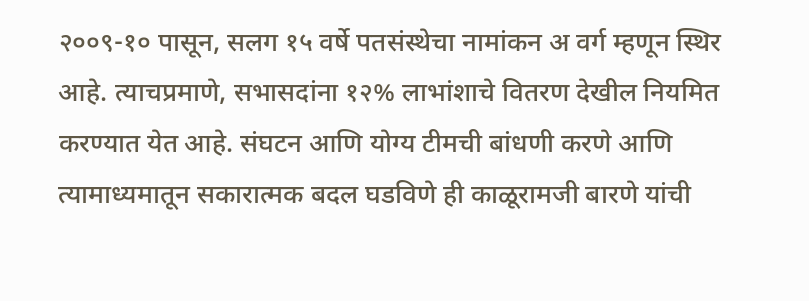२००९-१० पासून, सलग १५ वर्षे पतसंस्थेचा नामांकन अ वर्ग म्हणून स्थिर आहे. त्याचप्रमाणे, सभासदांना १२% लाभांशाचे वितरण देखील नियमित करण्यात येत आहे. संघटन आणि योग्य टीमची बांधणी करणे आणि त्यामाध्यमातून सकारात्मक बदल घडविणे ही काळूरामजी बारणे यांची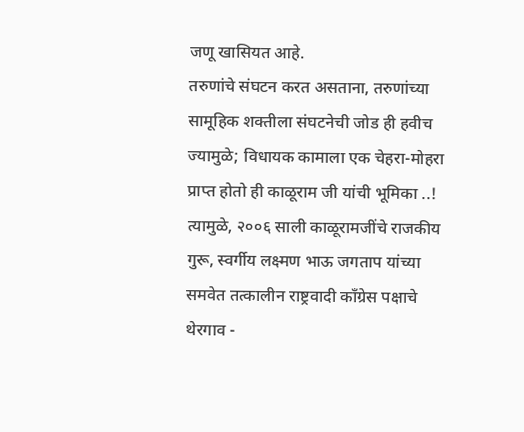जणू खासियत आहे.
तरुणांचे संघटन करत असताना, तरुणांच्या सामूहिक शक्तीला संघटनेची जोड ही हवीच ज्यामुळे; विधायक कामाला एक चेहरा-मोहरा प्राप्त होतो ही काळूराम जी यांची भूमिका ..!
त्यामुळे, २००६ साली काळूरामजींचे राजकीय गुरू, स्वर्गीय लक्ष्मण भाऊ जगताप यांच्या समवेत तत्कालीन राष्ट्रवादी काँग्रेस पक्षाचे थेरगाव -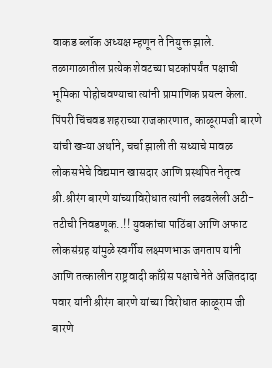वाकड ब्लॉक अध्यक्ष म्हणून ते नियुक्त झाले. तळागाळातील प्रत्येक शेवटच्या घटकांपर्यंत पक्षाची भूमिका पोहोचवण्याचा त्यांनी प्रामाणिक प्रयत्न केला. पिंपरी चिंचवड शहराच्या राजकारणात, काळूरामजी बारणे यांची खऱ्या अर्थाने, चर्चा झाली ती सध्याचे मावळ लोकसभेचे विद्यमान खासदार आणि प्रस्थपित नेतृत्व श्री.श्रीरंग बारणे यांच्याविरोधात त्यांनी लढवलेली अटी-तटीची निवडणूक..!! युवकांचा पाठिंबा आणि अफाट लोकसंग्रह यांमुळे स्वर्गीय लक्ष्मणभाऊ जगताप यांनी आणि तत्कालीन राष्ट्रवादी काँग्रेस पक्षाचे नेते अजितदादा पवार यांनी श्रीरंग बारणे यांच्या विरोधात काळूराम जी बारणे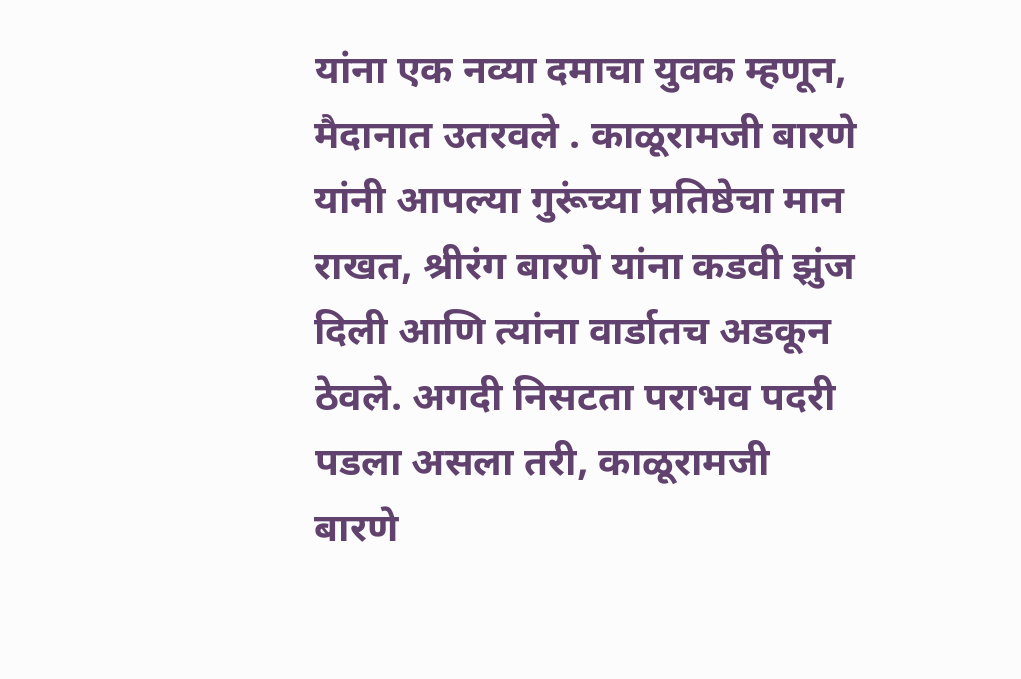यांना एक नव्या दमाचा युवक म्हणून, मैदानात उतरवले . काळूरामजी बारणे यांनी आपल्या गुरूंच्या प्रतिष्ठेचा मान राखत, श्रीरंग बारणे यांना कडवी झुंज दिली आणि त्यांना वार्डातच अडकून ठेवले. अगदी निसटता पराभव पदरी पडला असला तरी, काळूरामजी बारणे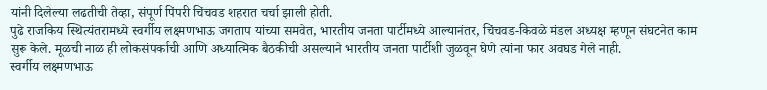यांनी दिलेल्या लढतीची तेव्हा, संपूर्ण पिंपरी चिंचवड शहरात चर्चा झाली होती.
पुढे राजकिय स्थित्यंतरामध्ये स्वर्गीय लक्ष्मणभाऊ जगताप यांच्या समवेत, भारतीय जनता पार्टीमध्ये आल्यानंतर, चिंचवड-किवळे मंडल अध्यक्ष म्हणून संघटनेत काम सुरू केले. मूळची नाळ ही लोकसंपर्काची आणि अध्यात्मिक बैठकीची असल्याने भारतीय जनता पार्टीशी जुळवून घेणे त्यांना फार अवघड गेले नाही.
स्वर्गीय लक्ष्मणभाऊ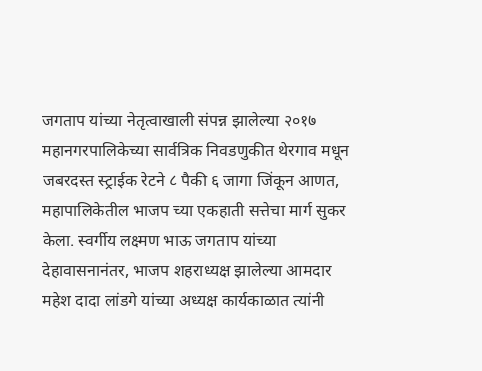जगताप यांच्या नेतृत्वाखाली संपन्न झालेल्या २०१७ महानगरपालिकेच्या सार्वत्रिक निवडणुकीत थेरगाव मधून जबरदस्त स्ट्राईक रेटने ८ पैकी ६ जागा जिंकून आणत, महापालिकेतील भाजप च्या एकहाती सत्तेचा मार्ग सुकर केला. स्वर्गीय लक्ष्मण भाऊ जगताप यांच्या देहावासनानंतर, भाजप शहराध्यक्ष झालेल्या आमदार महेश दादा लांडगे यांच्या अध्यक्ष कार्यकाळात त्यांनी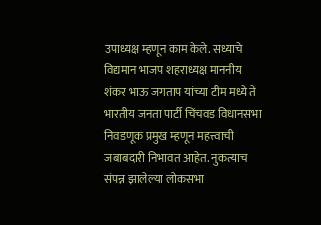उपाध्यक्ष म्हणून काम केले. सध्याचे विद्यमान भाजप शहराध्यक्ष माननीय शंकर भाऊ जगताप यांच्या टीम मध्ये ते भारतीय जनता पार्टी चिंचवड विधानसभा निवडणूक प्रमुख म्हणून महत्त्वाची जबाबदारी निभावत आहेत. नुकत्याच संपन्न झालेल्या लोकसभा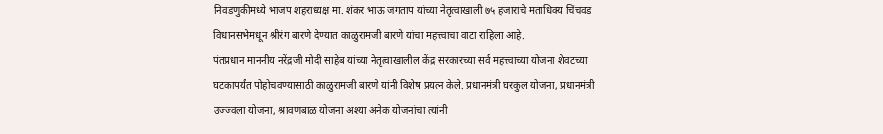निवडणुकीमध्ये भाजप शहराध्यक्ष मा. शंकर भाऊ जगताप यांच्या नेतृत्वाखाली ७५ हजाराचे मताधिक्य चिंचवड विधानसभेमधून श्रीरंग बारणे देण्यात काळुरामजी बारणे यांचा महत्त्वाचा वाटा राहिला आहे.
पंतप्रधान माननीय नरेंद्रजी मोदी साहेब यांच्या नेतृत्वाखालील केंद्र सरकारच्या सर्व महत्त्वाच्या योजना शेवटच्या घटकापर्यंत पोहोचवण्यासाठी काळुरामजी बारणे यांनी विशेष प्रयत्न केले. प्रधानमंत्री घरकुल योजना, प्रधानमंत्री उज्ज्वला योजना, श्रावणबाळ योजना अश्या अनेक योजनांचा त्यांनी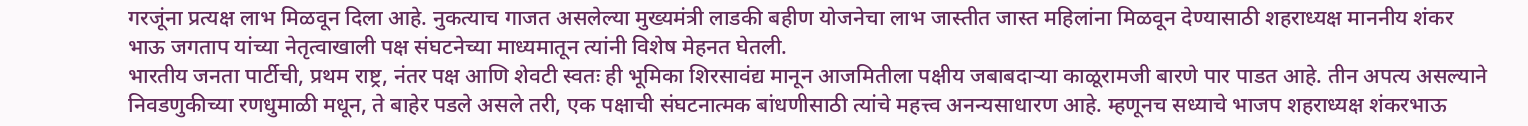गरजूंना प्रत्यक्ष लाभ मिळवून दिला आहे. नुकत्याच गाजत असलेल्या मुख्यमंत्री लाडकी बहीण योजनेचा लाभ जास्तीत जास्त महिलांना मिळवून देण्यासाठी शहराध्यक्ष माननीय शंकर भाऊ जगताप यांच्या नेतृत्वाखाली पक्ष संघटनेच्या माध्यमातून त्यांनी विशेष मेहनत घेतली.
भारतीय जनता पार्टीची, प्रथम राष्ट्र, नंतर पक्ष आणि शेवटी स्वतः ही भूमिका शिरसावंद्य मानून आजमितीला पक्षीय जबाबदाऱ्या काळूरामजी बारणे पार पाडत आहे. तीन अपत्य असल्याने निवडणुकीच्या रणधुमाळी मधून, ते बाहेर पडले असले तरी, एक पक्षाची संघटनात्मक बांधणीसाठी त्यांचे महत्त्व अनन्यसाधारण आहे. म्हणूनच सध्याचे भाजप शहराध्यक्ष शंकरभाऊ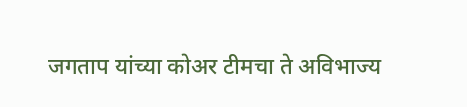जगताप यांच्या कोअर टीमचा ते अविभाज्य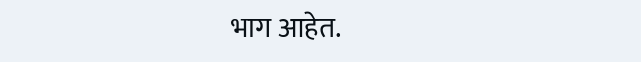भाग आहेत.